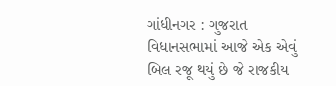ગાંધીનગર : ગુજરાત વિધાનસભામાં આજે એક એવું બિલ રજૂ થયું છે જે રાજકીય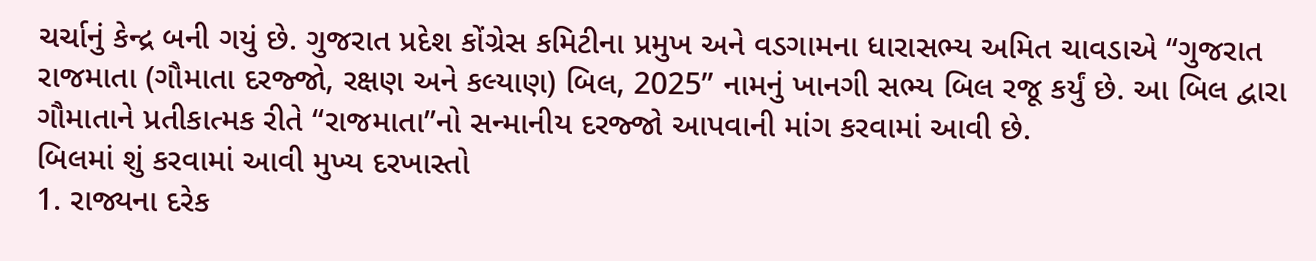ચર્ચાનું કેન્દ્ર બની ગયું છે. ગુજરાત પ્રદેશ કોંગ્રેસ કમિટીના પ્રમુખ અને વડગામના ધારાસભ્ય અમિત ચાવડાએ “ગુજરાત રાજમાતા (ગૌમાતા દરજ્જો, રક્ષણ અને કલ્યાણ) બિલ, 2025” નામનું ખાનગી સભ્ય બિલ રજૂ કર્યું છે. આ બિલ દ્વારા ગૌમાતાને પ્રતીકાત્મક રીતે “રાજમાતા”નો સન્માનીય દરજ્જો આપવાની માંગ કરવામાં આવી છે.
બિલમાં શું કરવામાં આવી મુખ્ય દરખાસ્તો
1. રાજ્યના દરેક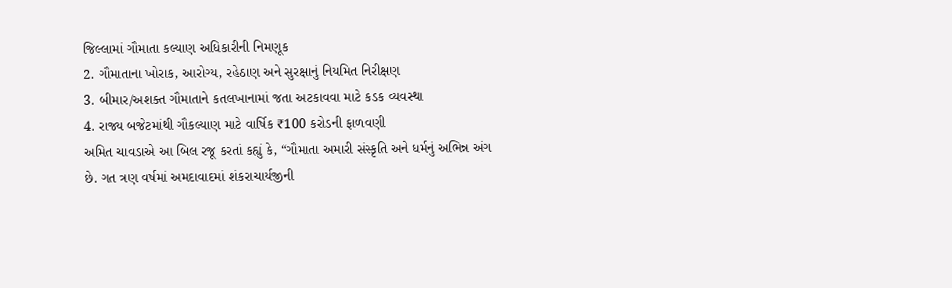જિલ્લામાં ગૌમાતા કલ્યાણ અધિકારીની નિમણૂક
2. ગૌમાતાના ખોરાક, આરોગ્ય, રહેઠાણ અને સુરક્ષાનું નિયમિત નિરીક્ષણ
3. બીમાર/અશક્ત ગૌમાતાને કતલખાનામાં જતા અટકાવવા માટે કડક વ્યવસ્થા
4. રાજ્ય બજેટમાંથી ગૌકલ્યાણ માટે વાર્ષિક ₹100 કરોડની ફાળવણી
અમિત ચાવડાએ આ બિલ રજૂ કરતાં કહ્યું કે, “ગૌમાતા અમારી સંસ્કૃતિ અને ધર્મનું અભિન્ન અંગ છે. ગત ત્રણ વર્ષમાં અમદાવાદમાં શંકરાચાર્યજીની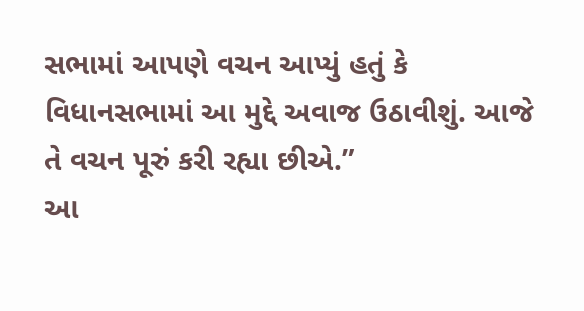સભામાં આપણે વચન આપ્યું હતું કે વિધાનસભામાં આ મુદ્દે અવાજ ઉઠાવીશું. આજે તે વચન પૂરું કરી રહ્યા છીએ.”
આ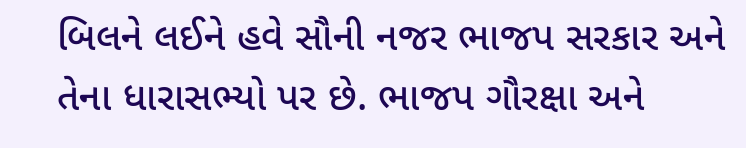બિલને લઈને હવે સૌની નજર ભાજપ સરકાર અને તેના ધારાસભ્યો પર છે. ભાજપ ગૌરક્ષા અને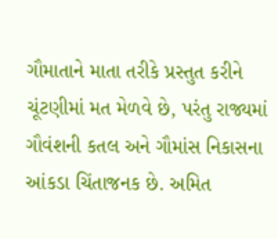ગૌમાતાને માતા તરીકે પ્રસ્તુત કરીને ચૂંટણીમાં મત મેળવે છે, પરંતુ રાજ્યમાં ગૌવંશની કતલ અને ગૌમાંસ નિકાસના આંકડા ચિંતાજનક છે. અમિત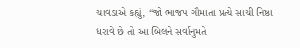ચાવડાએ કહ્યું, “જો ભાજપ ગૌમાતા પ્રત્યે સાચી નિષ્ઠા ધરાવે છે તો આ બિલને સર્વાનુમતે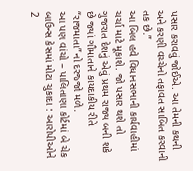પસાર કરાવવું જોઈએ. આ તેમની કથની અને કરણી વચ્ચેનો તફાવત સાબિત કરવાની તક છે.”
આ બિલ હવે વિધાનસભાની કાર્યવાહીમાં ચર્ચા માટે મૂકાશે. જો પસાર થશે તો ગુજરાત દેશનું એવું પ્રથમ રાજ્ય બની શકે છે જ્યાં ગૌમાતાને કાયદાકીય રીતે “રાજમાતા”નો દરજ્જો મળે.
આ પણ વાંચો – પાલિતાણા કોર્ટમાં બે ચેક બાઉન્સ કેસમાં મોટા ચુકાદા : આરોપીઓને 2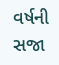વર્ષની સજા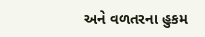અને વળતરના હુકમ